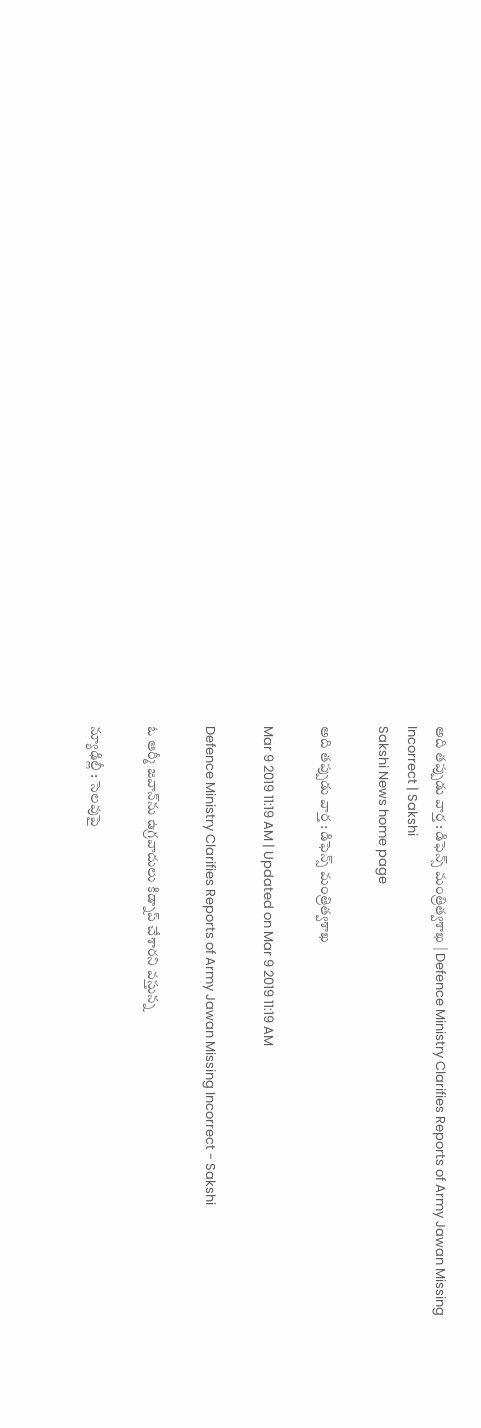అది తప్పుడు వార్త : డిఫెన్స్‌ మంత్రిత్వశాఖ | Defence Ministry Clarifies Reports of Army Jawan Missing Incorrect | Sakshi
Sakshi News home page

అది తప్పుడు వార్త : డిఫెన్స్‌ మంత్రిత్వశాఖ

Mar 9 2019 11:19 AM | Updated on Mar 9 2019 11:19 AM

Defence Ministry Clarifies Reports of Army Jawan Missing Incorrect - Sakshi

ఓ ఆర్మీ జవాన్‌ను ఉగ్రవాదులు కిడ్నాప్‌ చేశారని వస్తున్న

న్యూఢిల్లీ : సెలవుపై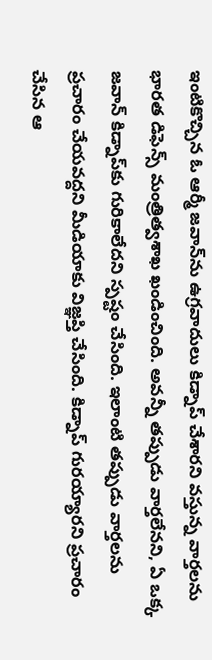ఇంటికొచ్చిన ఓ ఆర్మీ జవాన్‌ను ఉగ్రవాదులు కిడ్నాప్‌ చేశారని వస్తున్న వార్తలను భారత డిఫెన్స్‌ మంత్రిత్వశాఖ ఖండించింది. అవన్నీ తప్పుడు వార్తలేనని, ఏ ఒక్క జవాన్‌ కిడ్నాప్‌కు గురికాలేదని స్పష్టం చేసింది. ఇలాంటి తప్పుడు వార్తలను ప్రచారం చేయవద్దని మీడియాకు విజ్ఞప్తి చేసింది. కిడ్నాప్‌ గురయ్యారని ప్రచారం చేసిన ఆ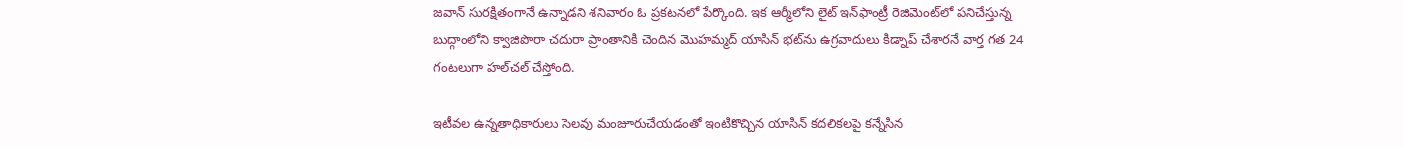జవాన్‌ సురక్షితంగానే ఉన్నాడని శనివారం ఓ ప్రకటనలో పేర్కొంది. ఇక ఆర్మీలోని లైట్‌ ఇన్‌ఫాంట్రీ రెజిమెంట్‌లో పనిచేస్తున్న బుద్గాంలోని క్వాజిపొరా చదురా ప్రాంతానికి చెందిన మొహమ్మద్‌ యాసిన్‌ భట్‌ను ఉగ్రవాదులు కిడ్నాప్‌ చేశారనే వార్త గత 24 గంటలుగా హల్‌చల్‌ చేస్తోంది.

ఇటీవల ఉన్నతాధికారులు సెలవు మంజూరుచేయడంతో ఇంటికొచ్చిన యాసిన్‌ కదలికలపై కన్నేసిన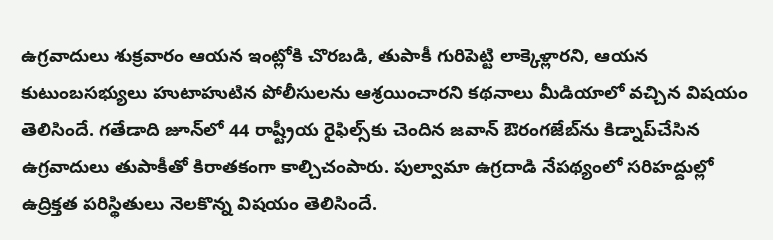ఉగ్రవాదులు శుక్రవారం ఆయన ఇంట్లోకి చొరబడి, తుపాకీ గురిపెట్టి లాక్కెళ్లారని, ఆయన కుటుంబసభ్యులు హుటాహుటిన పోలీసులను ఆశ్రయించారని కథనాలు మీడియాలో వచ్చిన విషయం తెలిసిందే. గతేడాది జూన్‌లో 44 రాష్ట్రీయ రైఫిల్స్‌కు చెందిన జవాన్‌ ఔరంగజేబ్‌ను కిడ్నాప్‌చేసిన ఉగ్రవాదులు తుపాకీతో కిరాతకంగా కాల్చిచంపారు. పుల్వామా ఉగ్రదాడి నేపథ్యంలో సరిహద్దుల్లో ఉద్రిక్తత పరిస్థితులు నెలకొన్న విషయం తెలిసిందే.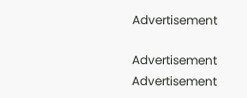Advertisement

Advertisement
Advertisement